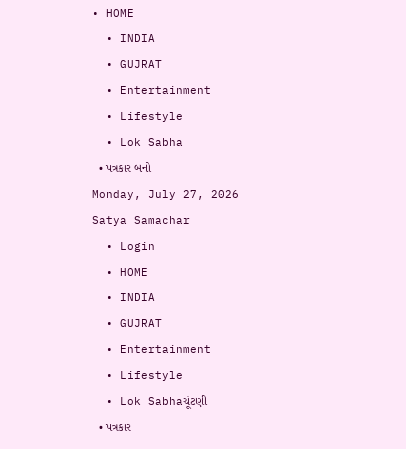• HOME
  • INDIA
  • GUJRAT
  • Entertainment
  • Lifestyle
  • Lok Sabha
  • પત્રકાર બનો
Monday, July 27, 2026
Satya Samachar
  • Login
  • HOME
  • INDIA
  • GUJRAT
  • Entertainment
  • Lifestyle
  • Lok Sabhaચૂંટણી
  • પત્રકાર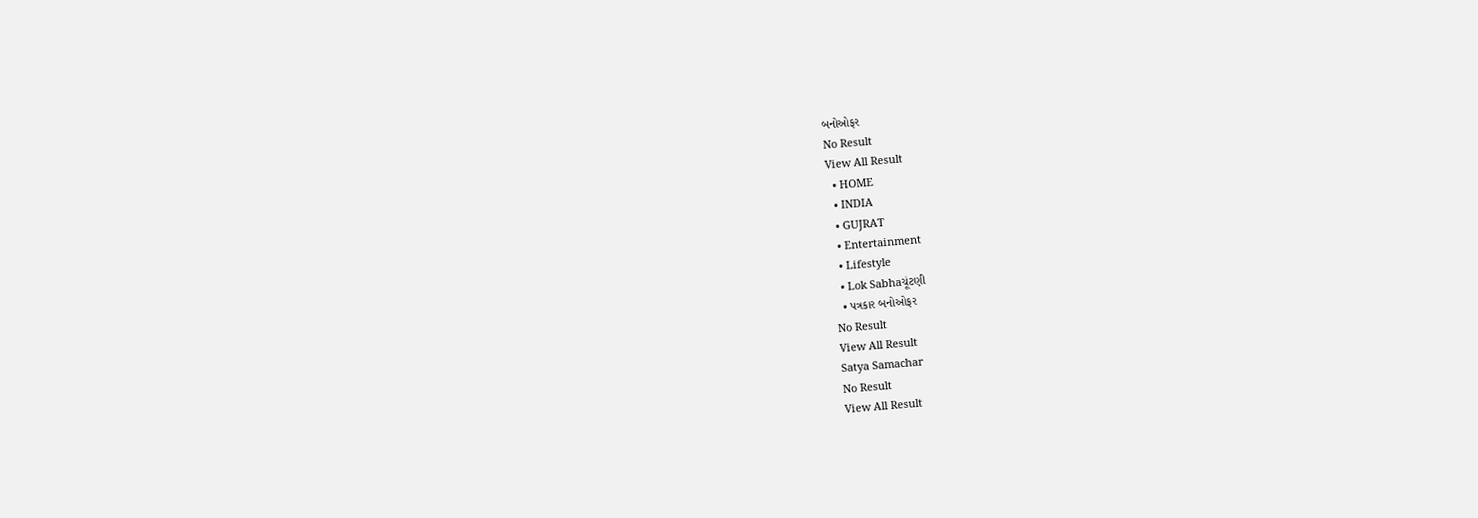બનોઓફર
No Result
View All Result
  • HOME
  • INDIA
  • GUJRAT
  • Entertainment
  • Lifestyle
  • Lok Sabhaચૂંટણી
  • પત્રકાર બનોઓફર
No Result
View All Result
Satya Samachar
No Result
View All Result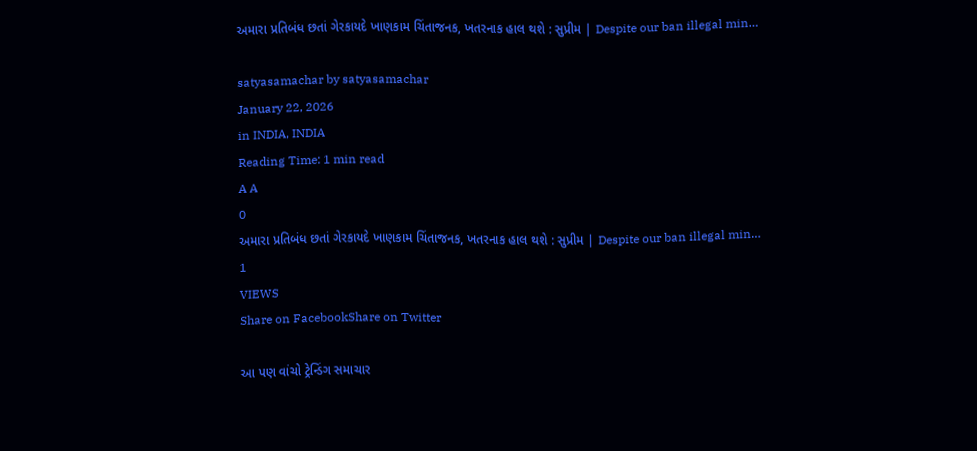અમારા પ્રતિબંધ છતાં ગેરકાયદે ખાણકામ ચિંતાજનક, ખતરનાક હાલ થશે : સુપ્રીમ | Despite our ban illegal min…

satyasamachar by satyasamachar
January 22, 2026
in INDIA, INDIA
Reading Time: 1 min read
A A
0
અમારા પ્રતિબંધ છતાં ગેરકાયદે ખાણકામ ચિંતાજનક, ખતરનાક હાલ થશે : સુપ્રીમ | Despite our ban illegal min…
1
VIEWS
Share on FacebookShare on Twitter

આ પણ વાંચો ટ્રેન્ડિંગ સમાચાર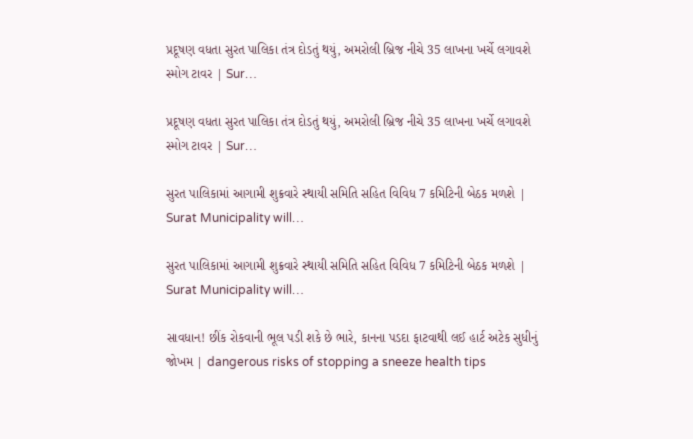પ્રદૂષણ વધતા સુરત પાલિકા તંત્ર દોડતું થયું, અમરોલી બ્રિજ નીચે 35 લાખના ખર્ચે લગાવશે સ્મોગ ટાવર | Sur…

પ્રદૂષણ વધતા સુરત પાલિકા તંત્ર દોડતું થયું, અમરોલી બ્રિજ નીચે 35 લાખના ખર્ચે લગાવશે સ્મોગ ટાવર | Sur…

સુરત પાલિકામાં આગામી શુક્રવારે સ્થાયી સમિતિ સહિત વિવિધ 7 કમિટિની બેઠક મળશે | Surat Municipality will…

સુરત પાલિકામાં આગામી શુક્રવારે સ્થાયી સમિતિ સહિત વિવિધ 7 કમિટિની બેઠક મળશે | Surat Municipality will…

સાવધાન! છીંક રોકવાની ભૂલ પડી શકે છે ભારે, કાનના પડદા ફાટવાથી લઈ હાર્ટ અટેક સુધીનું જોખમ | dangerous risks of stopping a sneeze health tips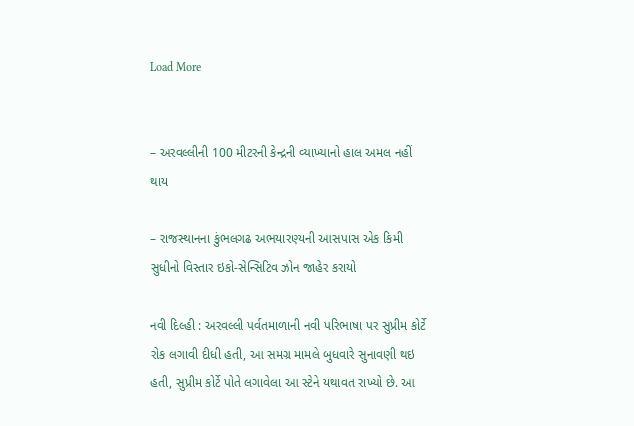Load More


– અરવલ્લીની 100 મીટરની કેન્દ્રની વ્યાખ્યાનો હાલ અમલ નહીં થાય

– રાજસ્થાનના કુંભલગઢ અભયારણ્યની આસપાસ એક કિમી સુધીનો વિસ્તાર ઇકો-સેન્સિટિવ ઝોન જાહેર કરાયો

નવી દિલ્હી : અરવલ્લી પર્વતમાળાની નવી પરિભાષા પર સુપ્રીમ કોર્ટે રોક લગાવી દીધી હતી, આ સમગ્ર મામલે બુધવારે સુનાવણી થઇ હતી, સુપ્રીમ કોર્ટે પોતે લગાવેલા આ સ્ટેને યથાવત રાખ્યો છે. આ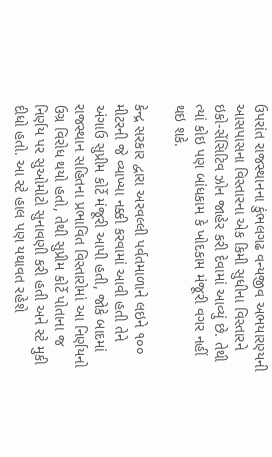ઉપરાંત રાજસ્થાનના કુંભલગઢ વન્યજીવ અભયારણ્યની આસપાસના વિસ્તારના એક કિમી સુધીના વિસ્તારને ઇકો-સેંસિટિવ ઝોન જાહેર કરી દેવામાં આવ્યું છે. તેથી ત્યાં કોઇ પણ બાંધકામ કે ખોદકામ મંજૂરી વગર નહીં થઇ શકે.

કેન્દ્ર સરકાર દ્વારા અરવલ્લી પર્વતમાળાને લઇને ૧૦૦ મીટરની જે વ્યાખ્યા નક્કી કરવામાં આવી હતી તેને અંગાઉ સુપ્રીમ કોર્ટે મંજૂરી આપી હતી, જોકે બાદમાં રાજસ્થાન સહિતના પ્રભાવિત વિસ્તારોમાં આ નિર્ણયનો ઉગ્ર વિરોધ થયો હતો, તેથી સુપ્રીમ કોર્ટે પોતાના જ નિર્ણય પર સુઓમોટો સુનાવણી કરી હતી અને સ્ટે મુકી દીધો હતો. આ સ્ટે હાલ પણ યથાવત રહેશે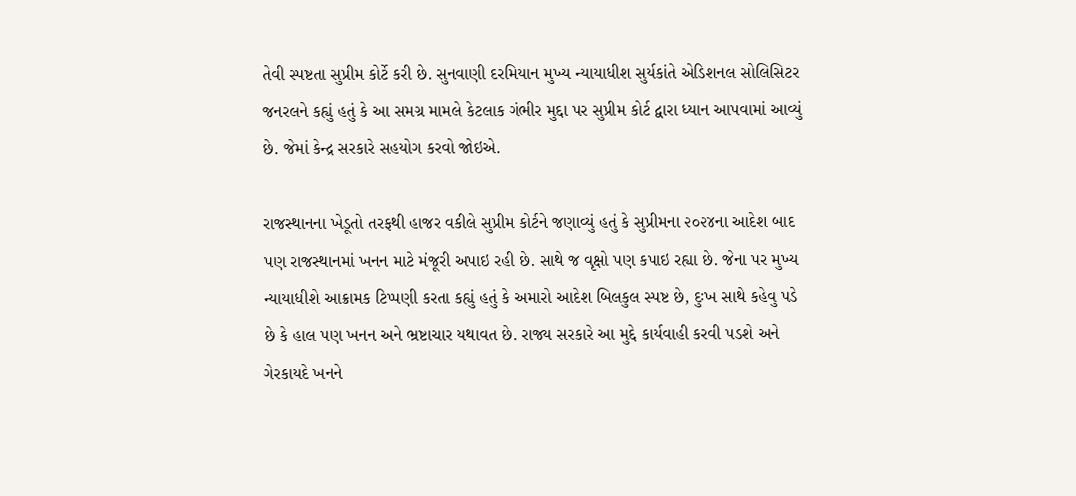તેવી સ્પષ્ટતા સુપ્રીમ કોર્ટે કરી છે. સુનવાણી દરમિયાન મુખ્ય ન્યાયાધીશ સુર્યકાંતે એડિશનલ સોલિસિટર જનરલને કહ્યું હતું કે આ સમગ્ર મામલે કેટલાક ગંભીર મુદ્દા પર સુપ્રીમ કોર્ટ દ્વારા ધ્યાન આપવામાં આવ્યું છે. જેમાં કેન્દ્ર સરકારે સહયોગ કરવો જોઇએ.

રાજસ્થાનના ખેડૂતો તરફથી હાજર વકીલે સુપ્રીમ કોર્ટને જણાવ્યું હતું કે સુપ્રીમના ૨૦૨૪ના આદેશ બાદ પણ રાજસ્થાનમાં ખનન માટે મંજૂરી અપાઇ રહી છે. સાથે જ વૃક્ષો પણ કપાઇ રહ્યા છે. જેના પર મુખ્ય ન્યાયાધીશે આક્રામક ટિપ્પણી કરતા કહ્યું હતું કે અમારો આદેશ બિલકુલ સ્પષ્ટ છે, દુઃખ સાથે કહેવુ પડે છે કે હાલ પણ ખનન અને ભ્રષ્ટાચાર યથાવત છે. રાજ્ય સરકારે આ મુદ્દે કાર્યવાહી કરવી પડશે અને ગેરકાયદે ખનને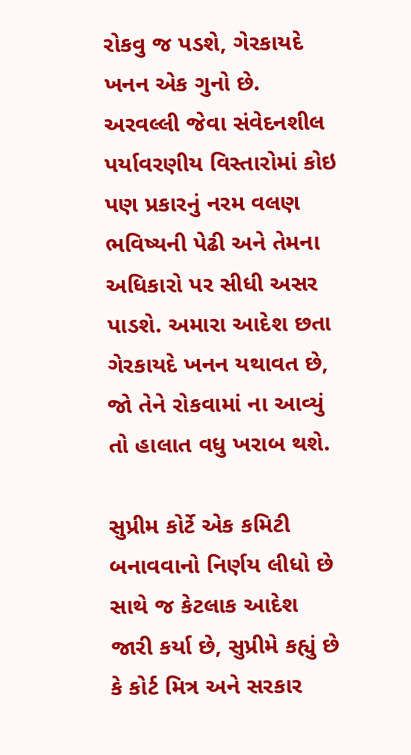રોકવુ જ પડશે, ગેરકાયદે ખનન એક ગુનો છે. અરવલ્લી જેવા સંવેદનશીલ પર્યાવરણીય વિસ્તારોમાં કોઇ પણ પ્રકારનું નરમ વલણ ભવિષ્યની પેઢી અને તેમના અધિકારો પર સીધી અસર પાડશે. અમારા આદેશ છતા ગેરકાયદે ખનન યથાવત છે, જો તેને રોકવામાં ના આવ્યું તો હાલાત વધુ ખરાબ થશે.

સુપ્રીમ કોર્ટે એક કમિટી બનાવવાનો નિર્ણય લીધો છે સાથે જ કેટલાક આદેશ જારી કર્યા છે, સુપ્રીમે કહ્યું છે કે કોર્ટ મિત્ર અને સરકાર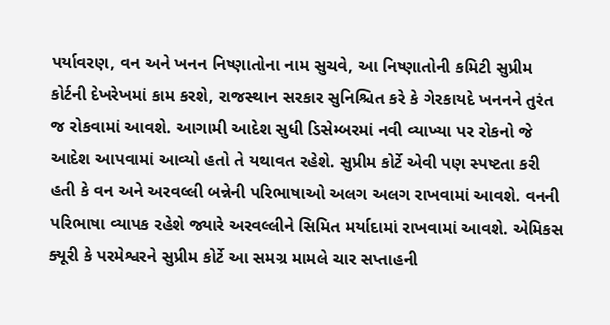પર્યાવરણ, વન અને ખનન નિષ્ણાતોના નામ સુચવે, આ નિષ્ણાતોની કમિટી સુપ્રીમ કોર્ટની દેખરેખમાં કામ કરશે, રાજસ્થાન સરકાર સુનિશ્ચિત કરે કે ગેરકાયદે ખનનને તુરંત જ રોકવામાં આવશે. આગામી આદેશ સુધી ડિસેમ્બરમાં નવી વ્યાખ્યા પર રોકનો જે આદેશ આપવામાં આવ્યો હતો તે યથાવત રહેશે. સુપ્રીમ કોર્ટે એવી પણ સ્પષ્ટતા કરી હતી કે વન અને અરવલ્લી બન્નેની પરિભાષાઓ અલગ અલગ રાખવામાં આવશે. વનની પરિભાષા વ્યાપક રહેશે જ્યારે અરવલ્લીને સિમિત મર્યાદામાં રાખવામાં આવશે. એમિકસ ક્યૂરી કે પરમેશ્વરને સુપ્રીમ કોર્ટે આ સમગ્ર મામલે ચાર સપ્તાહની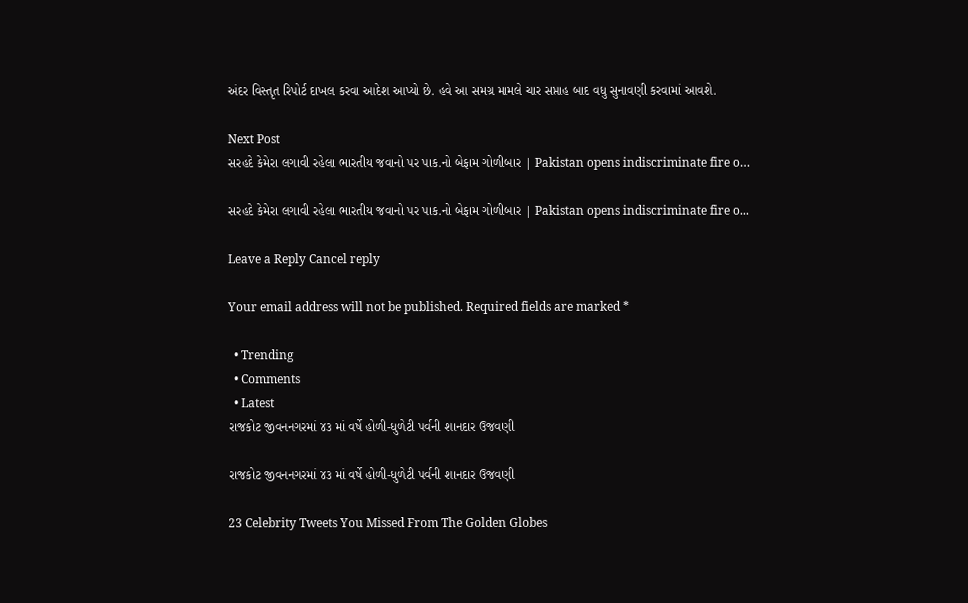અંદર વિસ્તૃત રિપોર્ટ દાખલ કરવા આદેશ આપ્યો છે. હવે આ સમગ્ર મામલે ચાર સપ્તાહ બાદ વધુ સુનાવણી કરવામાં આવશે.

Next Post
સરહદે કેમેરા લગાવી રહેલા ભારતીય જવાનો પર પાક.નો બેફામ ગોળીબાર | Pakistan opens indiscriminate fire o…

સરહદે કેમેરા લગાવી રહેલા ભારતીય જવાનો પર પાક.નો બેફામ ગોળીબાર | Pakistan opens indiscriminate fire o...

Leave a Reply Cancel reply

Your email address will not be published. Required fields are marked *

  • Trending
  • Comments
  • Latest
રાજકોટ જીવનનગરમાં ૪૩ માં વર્ષે હોળી-ધુળેટી પર્વની શાનદાર ઉજવણી

રાજકોટ જીવનનગરમાં ૪૩ માં વર્ષે હોળી-ધુળેટી પર્વની શાનદાર ઉજવણી

23 Celebrity Tweets You Missed From The Golden Globes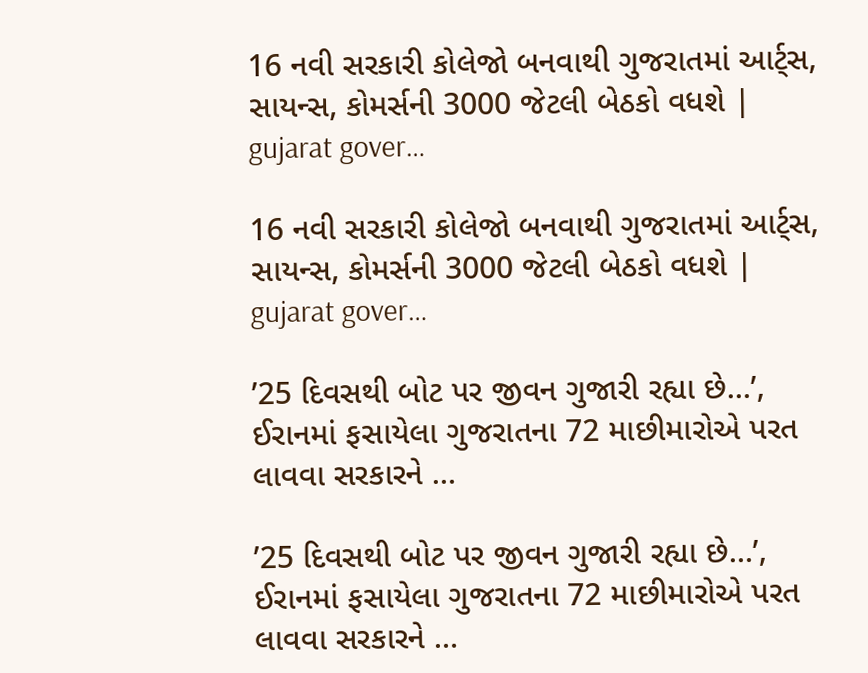16 નવી સરકારી કોલેજો બનવાથી ગુજરાતમાં આર્ટ્સ, સાયન્સ, કોમર્સની 3000 જેટલી બેઠકો વધશે | gujarat gover…

16 નવી સરકારી કોલેજો બનવાથી ગુજરાતમાં આર્ટ્સ, સાયન્સ, કોમર્સની 3000 જેટલી બેઠકો વધશે | gujarat gover…

’25 દિવસથી બોટ પર જીવન ગુજારી રહ્યા છે…’, ઈરાનમાં ફસાયેલા ગુજરાતના 72 માછીમારોએ પરત લાવવા સરકારને …

’25 દિવસથી બોટ પર જીવન ગુજારી રહ્યા છે…’, ઈરાનમાં ફસાયેલા ગુજરાતના 72 માછીમારોએ પરત લાવવા સરકારને …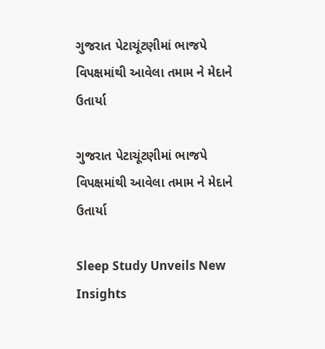ગુજરાત પેટાચૂંટણીમાં ભાજપે વિપક્ષમાંથી આવેલા તમામ ને મેદાને ઉતાર્યા

ગુજરાત પેટાચૂંટણીમાં ભાજપે વિપક્ષમાંથી આવેલા તમામ ને મેદાને ઉતાર્યા

Sleep Study Unveils New Insights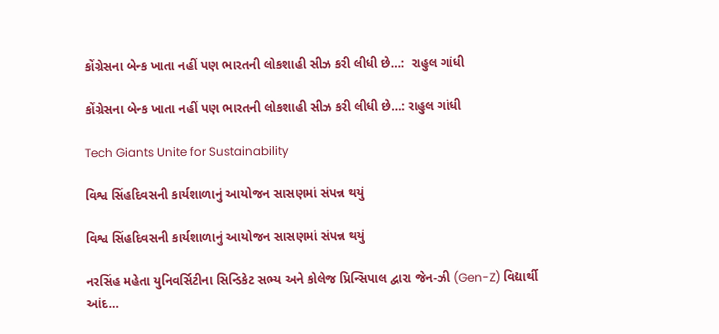કોંગ્રેસના બેન્ક ખાતા નહીં પણ ભારતની લોકશાહી સીઝ કરી લીધી છે…:  રાહુલ ગાંધી

કોંગ્રેસના બેન્ક ખાતા નહીં પણ ભારતની લોકશાહી સીઝ કરી લીધી છે…: રાહુલ ગાંધી

Tech Giants Unite for Sustainability

વિશ્વ સિંહદિવસની કાર્યશાળાનું આયોજન સાસણમાં સંપન્ન થયું

વિશ્વ સિંહદિવસની કાર્યશાળાનું આયોજન સાસણમાં સંપન્ન થયું

નરસિંહ મહેતા યુનિવર્સિટીના સિન્ડિકેટ સભ્ય અને કોલેજ પ્રિન્સિપાલ દ્વારા જેન-ઝી (Gen-Z) વિદ્યાર્થી આંદ…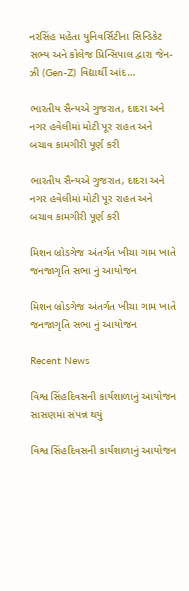નરસિંહ મહેતા યુનિવર્સિટીના સિન્ડિકેટ સભ્ય અને કોલેજ પ્રિન્સિપાલ દ્વારા જેન-ઝી (Gen-Z) વિદ્યાર્થી આંદ…

ભારતીય સૈન્યએ ગુજરાત, દાદરા અને નગર હવેલીમાં મોટી પૂર રાહત અને બચાવ કામગીરી પૂર્ણ કરી

ભારતીય સૈન્યએ ગુજરાત, દાદરા અને નગર હવેલીમાં મોટી પૂર રાહત અને બચાવ કામગીરી પૂર્ણ કરી

મિશન બ્રોડગેજ અંતર્ગત ખીચા ગામ ખાતે જનજાગૃતિ સભા નું આયોજન

મિશન બ્રોડગેજ અંતર્ગત ખીચા ગામ ખાતે જનજાગૃતિ સભા નું આયોજન

Recent News

વિશ્વ સિંહદિવસની કાર્યશાળાનું આયોજન સાસણમાં સંપન્ન થયું

વિશ્વ સિંહદિવસની કાર્યશાળાનું આયોજન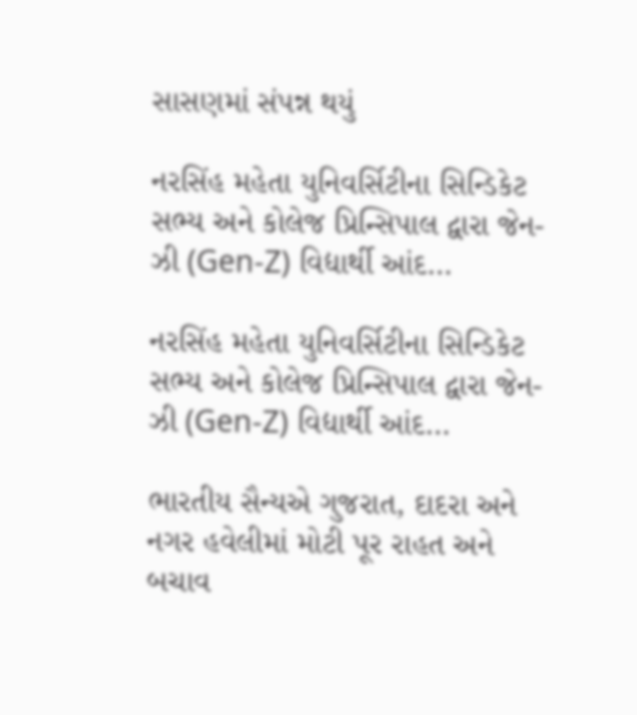સાસણમાં સંપન્ન થયું

નરસિંહ મહેતા યુનિવર્સિટીના સિન્ડિકેટ સભ્ય અને કોલેજ પ્રિન્સિપાલ દ્વારા જેન-ઝી (Gen-Z) વિદ્યાર્થી આંદ…

નરસિંહ મહેતા યુનિવર્સિટીના સિન્ડિકેટ સભ્ય અને કોલેજ પ્રિન્સિપાલ દ્વારા જેન-ઝી (Gen-Z) વિદ્યાર્થી આંદ…

ભારતીય સૈન્યએ ગુજરાત, દાદરા અને નગર હવેલીમાં મોટી પૂર રાહત અને બચાવ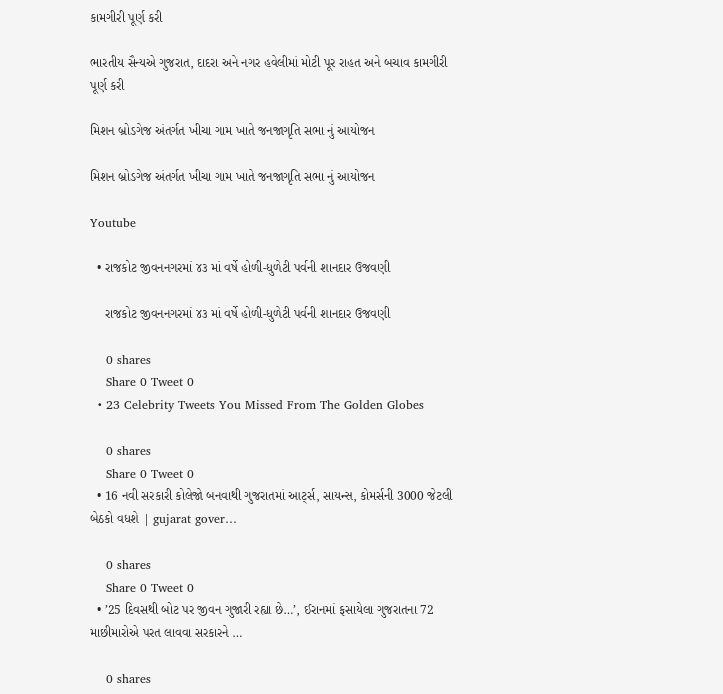કામગીરી પૂર્ણ કરી

ભારતીય સૈન્યએ ગુજરાત, દાદરા અને નગર હવેલીમાં મોટી પૂર રાહત અને બચાવ કામગીરી પૂર્ણ કરી

મિશન બ્રોડગેજ અંતર્ગત ખીચા ગામ ખાતે જનજાગૃતિ સભા નું આયોજન

મિશન બ્રોડગેજ અંતર્ગત ખીચા ગામ ખાતે જનજાગૃતિ સભા નું આયોજન

Youtube

  • રાજકોટ જીવનનગરમાં ૪૩ માં વર્ષે હોળી-ધુળેટી પર્વની શાનદાર ઉજવણી

    રાજકોટ જીવનનગરમાં ૪૩ માં વર્ષે હોળી-ધુળેટી પર્વની શાનદાર ઉજવણી

    0 shares
    Share 0 Tweet 0
  • 23 Celebrity Tweets You Missed From The Golden Globes

    0 shares
    Share 0 Tweet 0
  • 16 નવી સરકારી કોલેજો બનવાથી ગુજરાતમાં આર્ટ્સ, સાયન્સ, કોમર્સની 3000 જેટલી બેઠકો વધશે | gujarat gover…

    0 shares
    Share 0 Tweet 0
  • ’25 દિવસથી બોટ પર જીવન ગુજારી રહ્યા છે…’, ઈરાનમાં ફસાયેલા ગુજરાતના 72 માછીમારોએ પરત લાવવા સરકારને …

    0 shares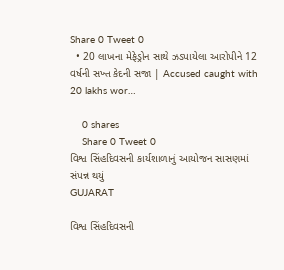Share 0 Tweet 0
  • 20 લાખના મેફેડ્રોન સાથે ઝડપાયેલા આરોપીને 12 વર્ષની સખ્ત કેદની સજા | Accused caught with 20 lakhs wor…

    0 shares
    Share 0 Tweet 0
વિશ્વ સિંહદિવસની કાર્યશાળાનું આયોજન સાસણમાં સંપન્ન થયું
GUJARAT

વિશ્વ સિંહદિવસની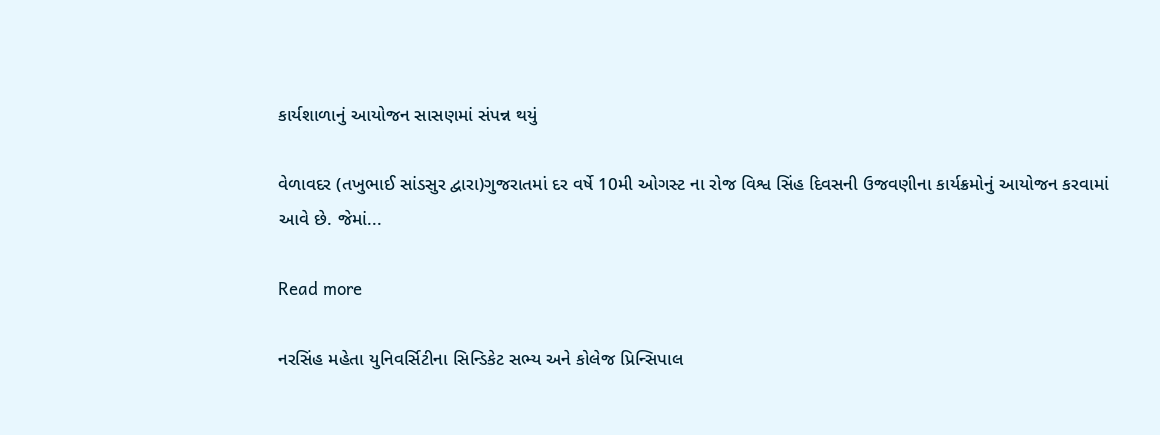કાર્યશાળાનું આયોજન સાસણમાં સંપન્ન થયું

વેળાવદર (તખુભાઈ સાંડસુર દ્વારા)ગુજરાતમાં દર વર્ષે 10મી ઓગસ્ટ ના રોજ વિશ્વ સિંહ દિવસની ઉજવણીના કાર્યક્રમોનું આયોજન કરવામાં આવે છે. જેમાં...

Read more

નરસિંહ મહેતા યુનિવર્સિટીના સિન્ડિકેટ સભ્ય અને કોલેજ પ્રિન્સિપાલ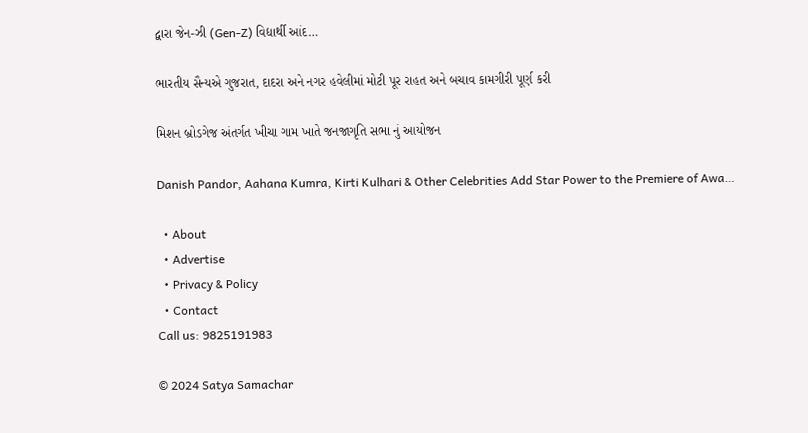દ્વારા જેન-ઝી (Gen-Z) વિદ્યાર્થી આંદ…

ભારતીય સૈન્યએ ગુજરાત, દાદરા અને નગર હવેલીમાં મોટી પૂર રાહત અને બચાવ કામગીરી પૂર્ણ કરી

મિશન બ્રોડગેજ અંતર્ગત ખીચા ગામ ખાતે જનજાગૃતિ સભા નું આયોજન

Danish Pandor, Aahana Kumra, Kirti Kulhari & Other Celebrities Add Star Power to the Premiere of Awa…

  • About
  • Advertise
  • Privacy & Policy
  • Contact
Call us: 9825191983

© 2024 Satya Samachar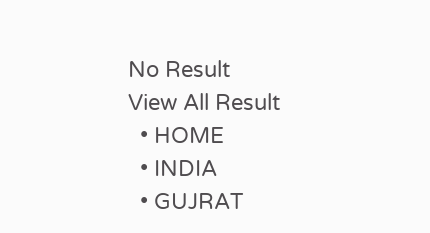No Result
View All Result
  • HOME
  • INDIA
  • GUJRAT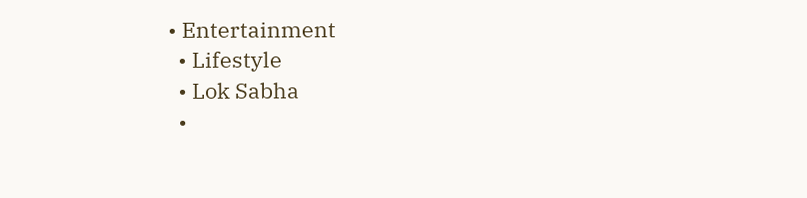• Entertainment
  • Lifestyle
  • Lok Sabha
  •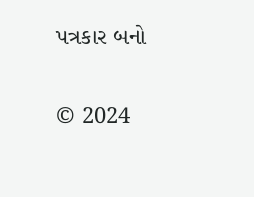પત્રકાર બનો

© 2024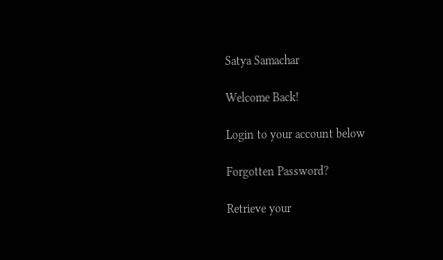Satya Samachar

Welcome Back!

Login to your account below

Forgotten Password?

Retrieve your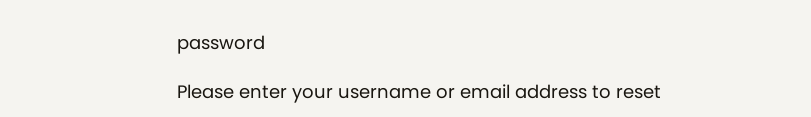password

Please enter your username or email address to reset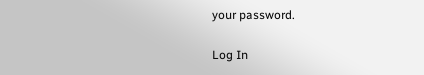your password.

Log In